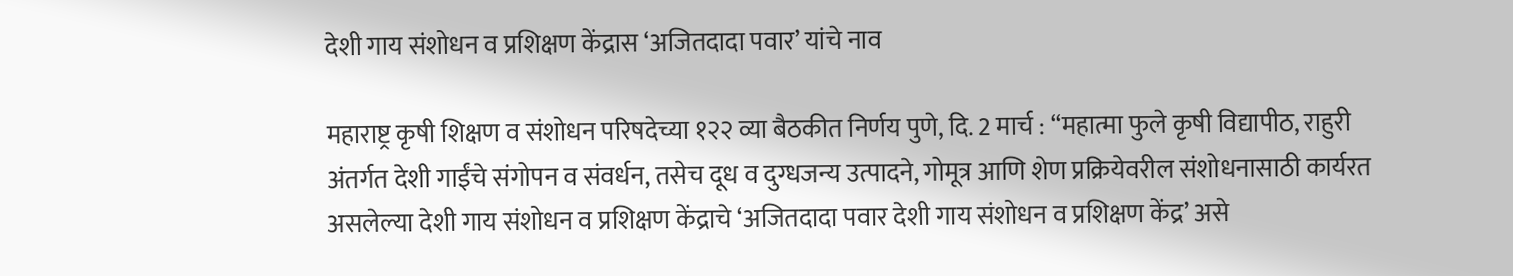देशी गाय संशोधन व प्रशिक्षण केंद्रास ‘अजितदादा पवार’ यांचे नाव

महाराष्ट्र कृषी शिक्षण व संशोधन परिषदेच्या १२२ व्या बैठकीत निर्णय पुणे, दि. 2 मार्च : “महात्मा फुले कृषी विद्यापीठ, राहुरी अंतर्गत देशी गाईंचे संगोपन व संवर्धन, तसेच दूध व दुग्धजन्य उत्पादने, गोमूत्र आणि शेण प्रक्रियेवरील संशोधनासाठी कार्यरत असलेल्या देशी गाय संशोधन व प्रशिक्षण केंद्राचे ‘अजितदादा पवार देशी गाय संशोधन व प्रशिक्षण केंद्र’ असे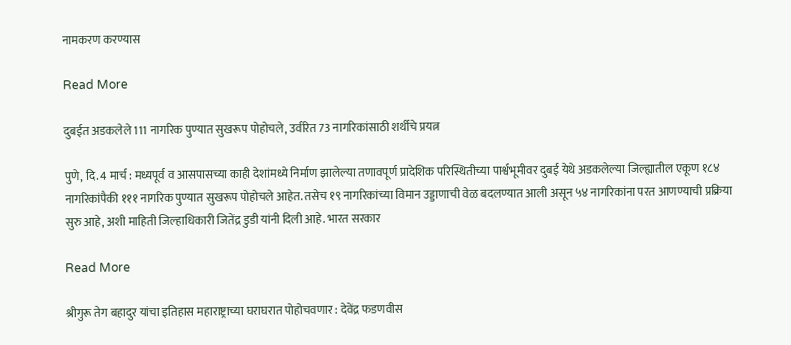नामकरण करण्यास

Read More

दुबईत अडकलेले 111 नागरिक पुण्यात सुखरूप पोहोचले, उर्वरित 73 नागरिकांसाठी शर्थीचे प्रयत्न

पुणे, दि. 4 मार्च : मध्यपूर्व व आसपासच्या काही देशांमध्ये निर्माण झालेल्या तणावपूर्ण प्रादेशिक परिस्थितीच्या पार्श्वभूमीवर दुबई येथे अडकलेल्या जिल्ह्यातील एकूण १८४ नागरिकांपैकी १११ नागरिक पुण्यात सुखरूप पोहोचले आहेत. तसेच १९ नागरिकांच्या विमान उड्डाणाची वेळ बदलण्यात आली असून ५४ नागरिकांना परत आणण्याची प्रक्रिया सुरु आहे, अशी माहिती जिल्हाधिकारी जितेंद्र डुडी यांनी दिली आहे. भारत सरकार

Read More

श्रीगुरू तेग बहादुर यांचा इतिहास महाराष्ट्राच्या घराघरात पोहोचवणार : देवेंद्र फडणवीस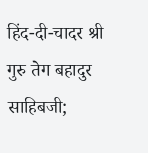हिंद-दी-चादर श्री गुरु तेग बहादुर साहिबजी;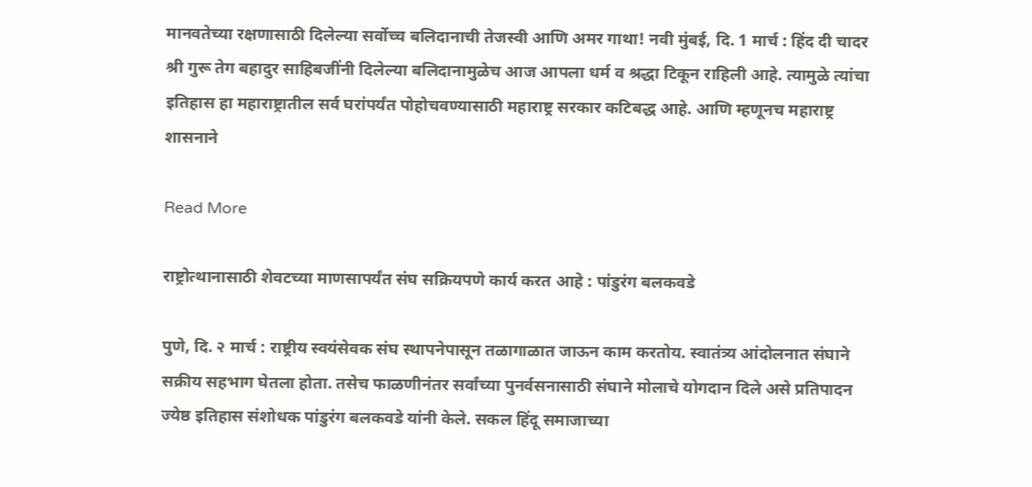मानवतेच्या रक्षणासाठी दिलेल्या सर्वोच्च बलिदानाची तेजस्वी आणि अमर गाथा! नवी मुंबई, दि. 1 मार्च : हिंद दी चादर श्री गुरू तेग बहादुर साहिबजींनी दिलेल्या बलिदानामुळेच आज आपला धर्म व श्रद्धा टिकून राहिली आहे. त्यामुळे त्यांचा इतिहास हा महाराष्ट्रातील सर्व घरांपर्यंत पोहोचवण्यासाठी महाराष्ट्र सरकार कटिबद्ध आहे. आणि म्हणूनच महाराष्ट्र शासनाने

Read More

राष्ट्रोत्थानासाठी शेवटच्या माणसापर्यंत संघ सक्रियपणे कार्य करत आहे : पांडुरंग बलकवडे

पुणे, दि. २ मार्च : राष्ट्रीय स्वयंसेवक संघ स्थापनेपासून तळागाळात जाऊन काम करतोय. स्वातंत्र्य आंदोलनात संघाने सक्रीय सहभाग घेतला होता. तसेच फाळणीनंतर सर्वांच्या पुनर्वसनासाठी संघाने मोलाचे योगदान दिले असे प्रतिपादन ज्येष्ठ इतिहास संशोधक पांडुरंग बलकवडे यांनी केले. सकल हिंदू समाजाच्या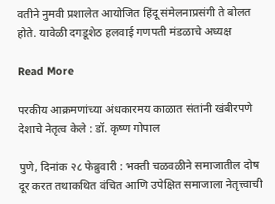वतीने नुमवी प्रशालेत आयोजित हिंदू संमेलनाप्रसंगी ते बोलत होते. यावेळी दगडूशेठ हलवाई गणपती मंडळाचे अध्यक्ष

Read More

परकीय आक्रमणांच्या अंधकारमय काळात संतांनी खंबीरपणे देशाचे नेतृत्व केले : डॉ. कृष्ण गोपाल

पुणे, दिनांक २८ फेब्रुवारी : भक्ती चळवळीने समाजातील दोष दूर करत तथाकथित वंचित आणि उपेक्षित समाजाला नेतृत्त्वाची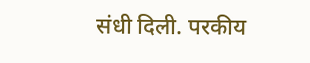संधी दिली. परकीय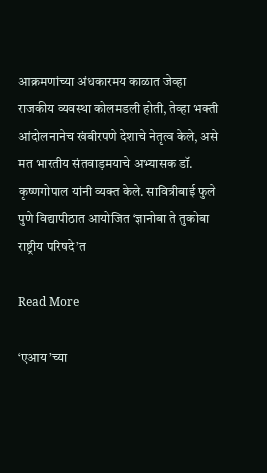आक्रमणांच्या अंधकारमय काळात जेव्हा राजकीय व्यवस्था कोलमडली होती, तेव्हा भक्ती आंदोलनानेच खंबीरपणे देशाचे नेतृत्व केले, असे मत भारतीय संतवाड़मयाचे अभ्यासक डॉ. कृष्णगोपाल यांनी व्यक्त केले. सावित्रीबाई फुले पुणे विद्यापीठात आयोजित ‘ज्ञानोबा ते तुकोबा राष्ट्रीय परिषदे’त

Read More

‘एआय’च्या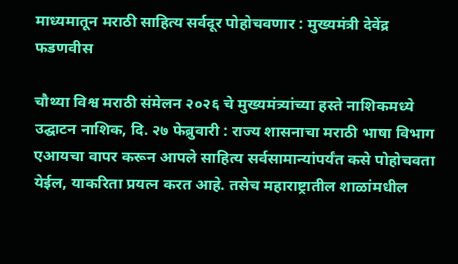माध्यमातून मराठी साहित्य सर्वदूर पोहोचवणार : मुख्यमंत्री देवेंद्र फडणवीस

चौथ्या विश्व मराठी संमेलन २०२६ चे मुख्यमंत्र्यांच्या हस्ते नाशिकमध्ये उद्घाटन नाशिक, दि. २७ फेब्रुवारी : राज्य शासनाचा मराठी भाषा विभाग एआयचा वापर करून आपले साहित्य सर्वसामान्यांपर्यंत कसे पोहोचवता येईल, याकरिता प्रयत्न करत आहे. तसेच महाराष्ट्रातील शाळांमधील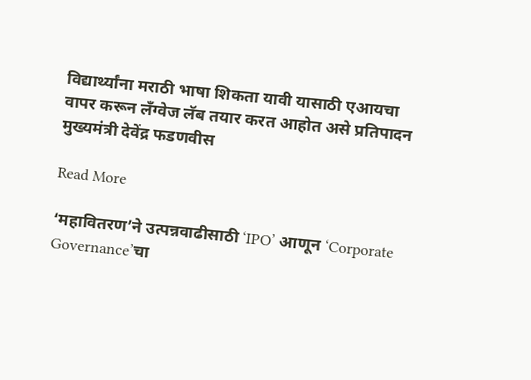विद्यार्थ्यांना मराठी भाषा शिकता यावी यासाठी एआयचा वापर करून लँग्वेज लॅब तयार करत आहोत असे प्रतिपादन मुख्यमंत्री देवेंद्र फडणवीस

Read More

‘महावितरण’ने उत्पन्नवाढीसाठी ‘IPO’ आणून ‘Corporate Governance’चा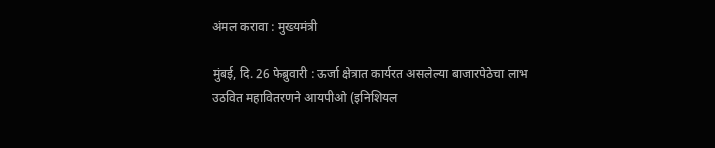अंमल करावा : मुख्यमंत्री

मुंबई, दि. 26 फेब्रुवारी : ऊर्जा क्षेत्रात कार्यरत असलेल्या बाजारपेठेचा लाभ उठवित महावितरणने आयपीओ (इनिशियल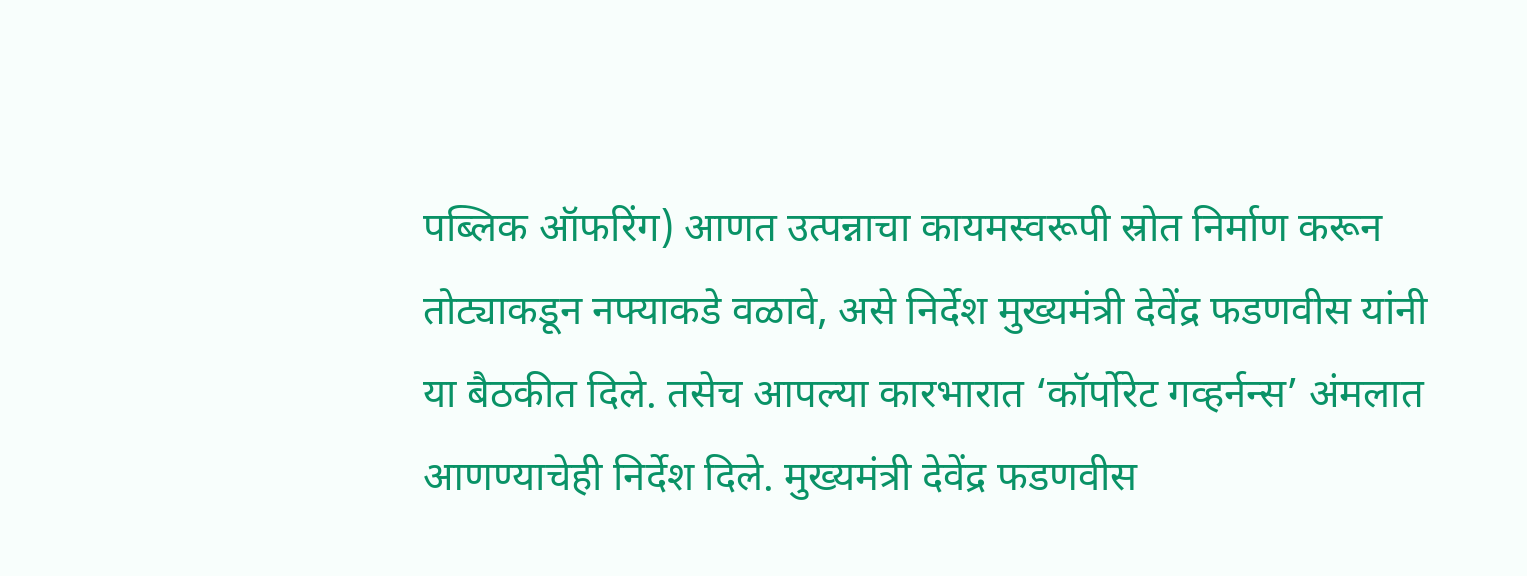पब्लिक ऑफरिंग) आणत उत्पन्नाचा कायमस्वरूपी स्रोत निर्माण करून तोट्याकडून नफ्याकडे वळावे, असे निर्देश मुख्यमंत्री देवेंद्र फडणवीस यांनी या बैठकीत दिले. तसेच आपल्या कारभारात ‘कॉर्पोरेट गव्हर्नन्स’ अंमलात आणण्याचेही निर्देश दिले. मुख्यमंत्री देवेंद्र फडणवीस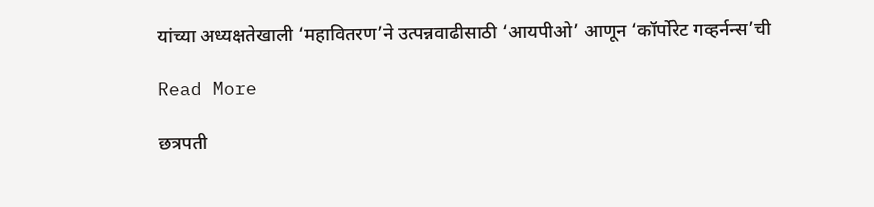यांच्या अध्यक्षतेखाली ‘महावितरण’ने उत्पन्नवाढीसाठी ‘आयपीओ’ आणून ‘कॉर्पोरेट गव्हर्नन्स’ची

Read More

छत्रपती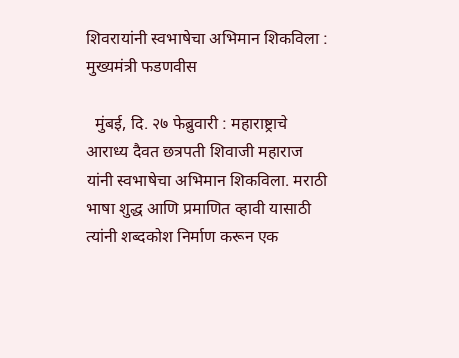शिवरायांनी स्वभाषेचा अभिमान शिकविला : मुख्यमंत्री फडणवीस

  मुंबई, दि. २७ फेब्रुवारी : महाराष्ट्राचे आराध्य दैवत छत्रपती शिवाजी महाराज यांनी स्वभाषेचा अभिमान शिकविला. मराठी भाषा शुद्ध आणि प्रमाणित व्हावी यासाठी त्यांनी शब्दकोश निर्माण करून एक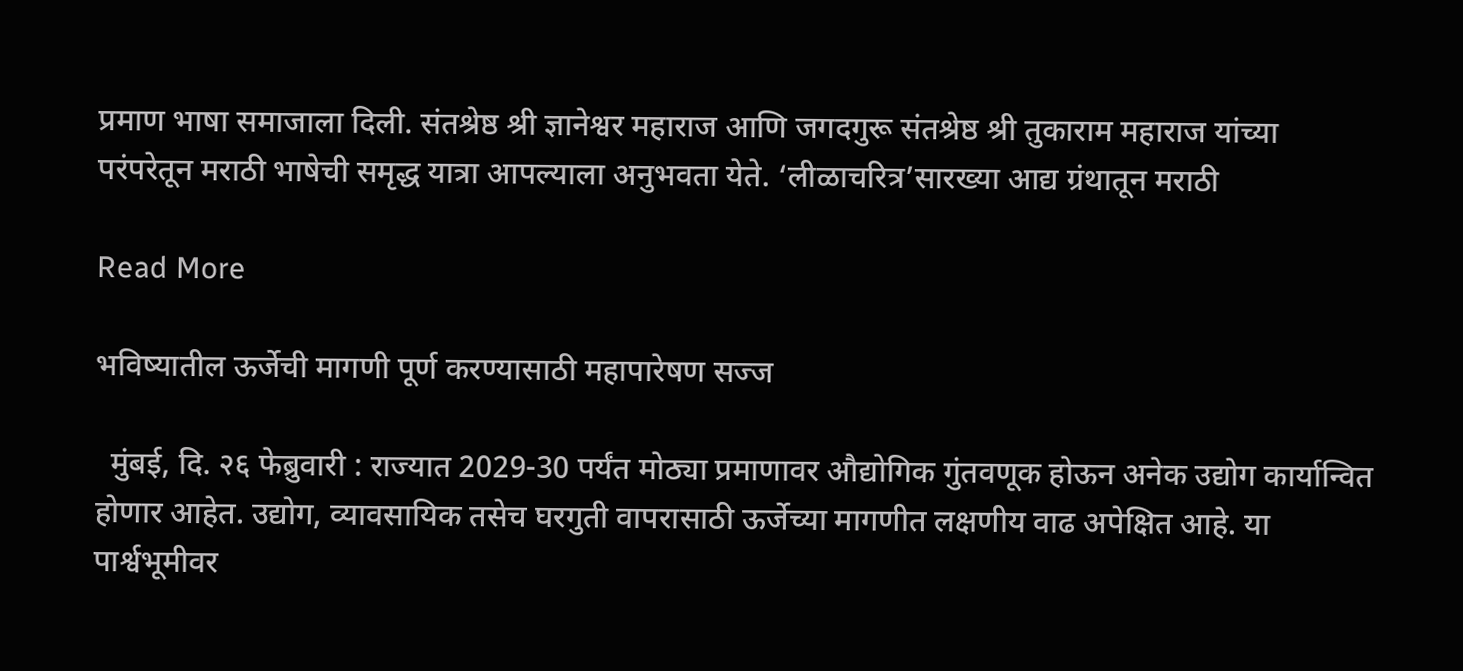प्रमाण भाषा समाजाला दिली. संतश्रेष्ठ श्री ज्ञानेश्वर महाराज आणि जगदगुरू संतश्रेष्ठ श्री तुकाराम महाराज यांच्या परंपरेतून मराठी भाषेची समृद्ध यात्रा आपल्याला अनुभवता येते. ‘लीळाचरित्र’सारख्या आद्य ग्रंथातून मराठी

Read More

भविष्यातील ऊर्जेची मागणी पूर्ण करण्यासाठी महापारेषण सज्ज

  मुंबई, दि. २६ फेब्रुवारी : राज्यात 2029-30 पर्यंत मोठ्या प्रमाणावर औद्योगिक गुंतवणूक होऊन अनेक उद्योग कार्यान्वित होणार आहेत. उद्योग, व्यावसायिक तसेच घरगुती वापरासाठी ऊर्जेच्या मागणीत लक्षणीय वाढ अपेक्षित आहे. या पार्श्वभूमीवर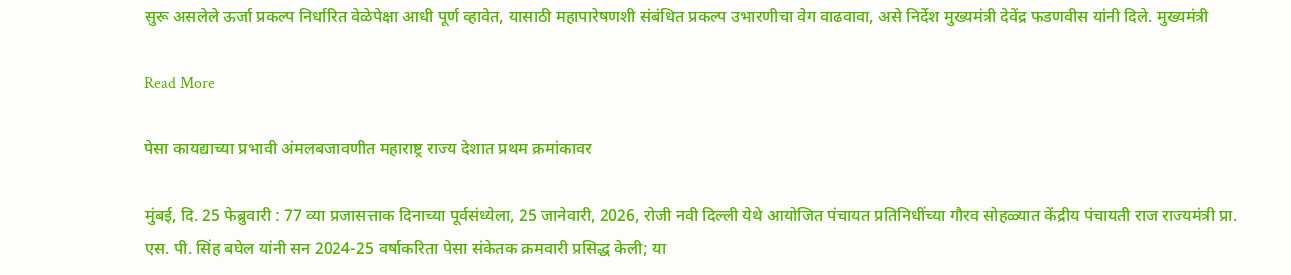सुरू असलेले ऊर्जा प्रकल्प निर्धारित वेळेपेक्षा आधी पूर्ण व्हावेत, यासाठी महापारेषणशी संबंधित प्रकल्प उभारणीचा वेग वाढवावा, असे निर्देश मुख्यमंत्री देवेंद्र फडणवीस यांनी दिले. मुख्यमंत्री

Read More

पेसा कायद्याच्या प्रभावी अंमलबजावणीत महाराष्ट्र राज्य देशात प्रथम क्रमांकावर

मुंबई, दि. 25 फेब्रुवारी : 77 व्या प्रजासत्ताक दिनाच्या पूर्वसंध्येला, 25 जानेवारी, 2026, रोजी नवी दिल्ली येथे आयोजित पंचायत प्रतिनिधींच्या गौरव सोहळ्यात केंद्रीय पंचायती राज राज्यमंत्री प्रा. एस. पी. सिंह बघेल यांनी सन 2024-25 वर्षाकरिता पेसा संकेतक क्रमवारी प्रसिद्ध केली; या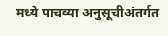मध्ये पाचव्या अनुसूचीअंतर्गत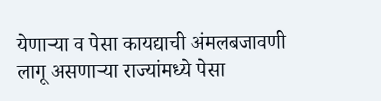येणाऱ्या व पेसा कायद्याची अंमलबजावणी लागू असणाऱ्या राज्यांमध्ये पेसा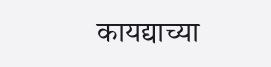कायद्याच्या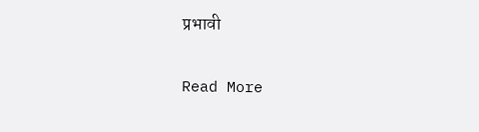प्रभावी

Read More